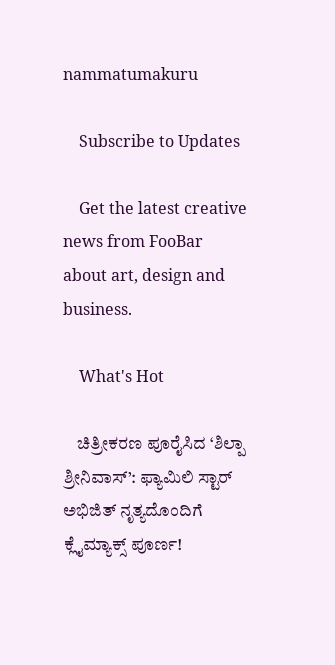nammatumakuru

    Subscribe to Updates

    Get the latest creative news from FooBar about art, design and business.

    What's Hot

    ಚಿತ್ರೀಕರಣ ಪೂರೈಸಿದ ‘ಶಿಲ್ಪಾ ಶ್ರೀನಿವಾಸ್’: ಫ್ಯಾಮಿಲಿ ಸ್ಟಾರ್ ಅಭಿಜಿತ್ ನೃತ್ಯದೊಂದಿಗೆ ಕ್ಲೈಮ್ಯಾಕ್ಸ್ ಪೂರ್ಣ!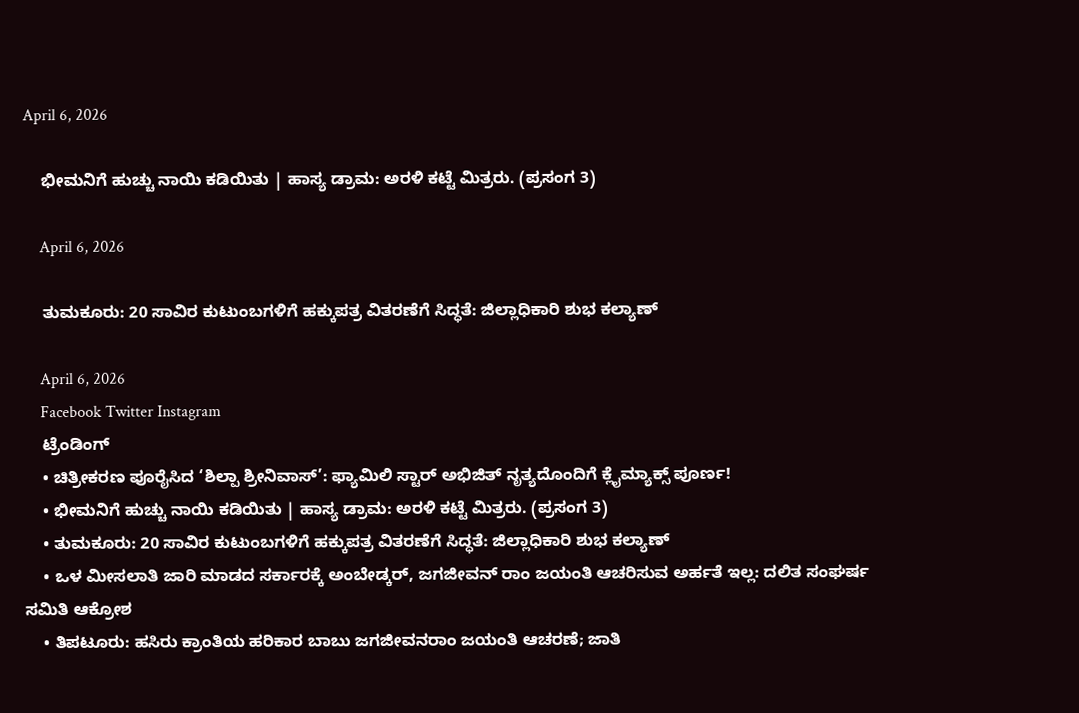April 6, 2026

    ಭೀಮನಿಗೆ ಹುಚ್ಚು ನಾಯಿ ಕಡಿಯಿತು | ಹಾಸ್ಯ ಡ್ರಾಮ: ಅರಳಿ ಕಟ್ಟೆ ಮಿತ್ರರು. (ಪ್ರಸಂಗ 3)

    April 6, 2026

    ತುಮಕೂರು: 20 ಸಾವಿರ ಕುಟುಂಬಗಳಿಗೆ ಹಕ್ಕುಪತ್ರ ವಿತರಣೆಗೆ ಸಿದ್ಧತೆ: ಜಿಲ್ಲಾಧಿಕಾರಿ ಶುಭ ಕಲ್ಯಾಣ್‌

    April 6, 2026
    Facebook Twitter Instagram
    ಟ್ರೆಂಡಿಂಗ್
    • ಚಿತ್ರೀಕರಣ ಪೂರೈಸಿದ ‘ಶಿಲ್ಪಾ ಶ್ರೀನಿವಾಸ್’: ಫ್ಯಾಮಿಲಿ ಸ್ಟಾರ್ ಅಭಿಜಿತ್ ನೃತ್ಯದೊಂದಿಗೆ ಕ್ಲೈಮ್ಯಾಕ್ಸ್ ಪೂರ್ಣ!
    • ಭೀಮನಿಗೆ ಹುಚ್ಚು ನಾಯಿ ಕಡಿಯಿತು | ಹಾಸ್ಯ ಡ್ರಾಮ: ಅರಳಿ ಕಟ್ಟೆ ಮಿತ್ರರು. (ಪ್ರಸಂಗ 3)
    • ತುಮಕೂರು: 20 ಸಾವಿರ ಕುಟುಂಬಗಳಿಗೆ ಹಕ್ಕುಪತ್ರ ವಿತರಣೆಗೆ ಸಿದ್ಧತೆ: ಜಿಲ್ಲಾಧಿಕಾರಿ ಶುಭ ಕಲ್ಯಾಣ್‌
    • ಒಳ ಮೀಸಲಾತಿ ಜಾರಿ ಮಾಡದ ಸರ್ಕಾರಕ್ಕೆ ಅಂಬೇಡ್ಕರ್, ಜಗಜೀವನ್ ರಾಂ ಜಯಂತಿ ಆಚರಿಸುವ ಅರ್ಹತೆ ಇಲ್ಲ: ದಲಿತ ಸಂಘರ್ಷ ಸಮಿತಿ ಆಕ್ರೋಶ
    • ತಿಪಟೂರು: ಹಸಿರು ಕ್ರಾಂತಿಯ ಹರಿಕಾರ ಬಾಬು ಜಗಜೀವನರಾಂ ಜಯಂತಿ ಆಚರಣೆ; ಜಾತಿ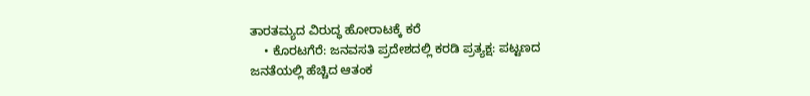ತಾರತಮ್ಯದ ವಿರುದ್ಧ ಹೋರಾಟಕ್ಕೆ ಕರೆ
    • ಕೊರಟಗೆರೆ: ಜನವಸತಿ ಪ್ರದೇಶದಲ್ಲಿ ಕರಡಿ ಪ್ರತ್ಯಕ್ಷ: ಪಟ್ಟಣದ ಜನತೆಯಲ್ಲಿ ಹೆಚ್ಚಿದ ಆತಂಕ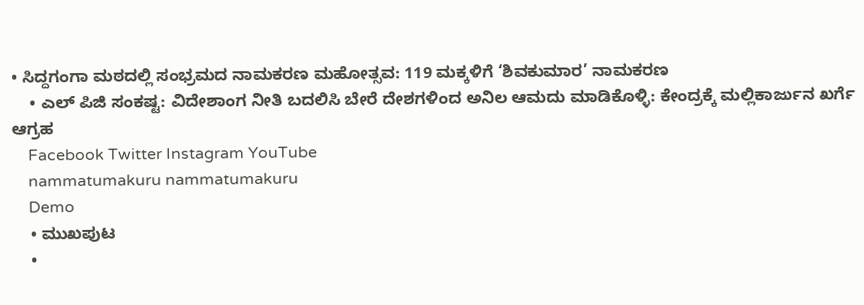• ಸಿದ್ದಗಂಗಾ ಮಠದಲ್ಲಿ ಸಂಭ್ರಮದ ನಾಮಕರಣ ಮಹೋತ್ಸವ: 119 ಮಕ್ಕಳಿಗೆ ‘ಶಿವಕುಮಾರ’ ನಾಮಕರಣ
    • ಎಲ್‌ ಪಿಜಿ ಸಂಕಷ್ಟ: ವಿದೇಶಾಂಗ ನೀತಿ ಬದಲಿಸಿ ಬೇರೆ ದೇಶಗಳಿಂದ ಅನಿಲ ಆಮದು ಮಾಡಿಕೊಳ್ಳಿ: ಕೇಂದ್ರಕ್ಕೆ ಮಲ್ಲಿಕಾರ್ಜುನ ಖರ್ಗೆ ಆಗ್ರಹ
    Facebook Twitter Instagram YouTube
    nammatumakuru nammatumakuru
    Demo
    • ಮುಖಪುಟ
    •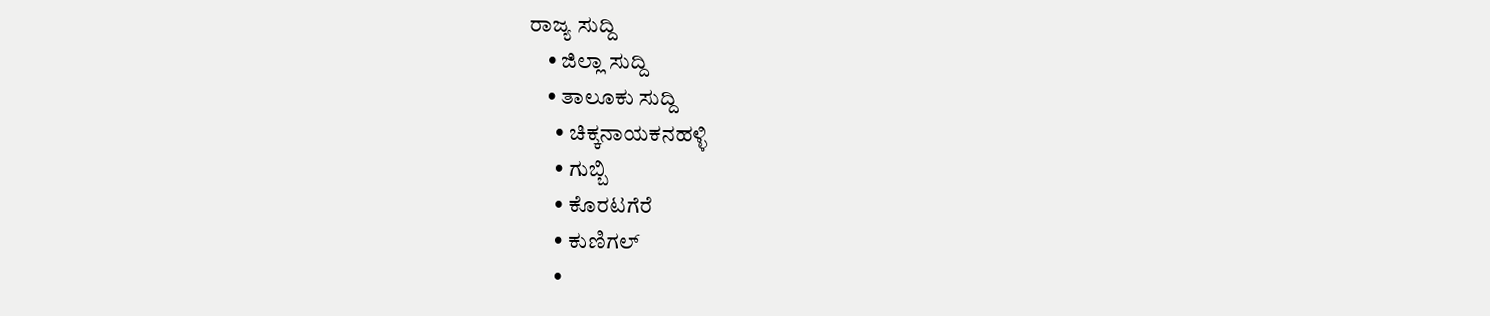ರಾಜ್ಯ ಸುದ್ದಿ
    • ಜಿಲ್ಲಾ ಸುದ್ದಿ
    • ತಾಲೂಕು ಸುದ್ದಿ
      • ಚಿಕ್ಕನಾಯಕನಹಳ್ಳಿ
      • ಗುಬ್ಬಿ
      • ಕೊರಟಗೆರೆ
      • ಕುಣಿಗಲ್
      •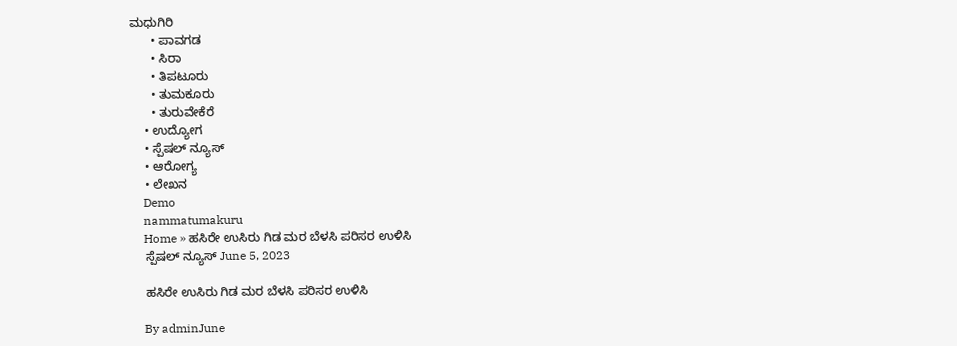ಮಧುಗಿರಿ
      • ಪಾವಗಡ
      • ಸಿರಾ
      • ತಿಪಟೂರು
      • ತುಮಕೂರು
      • ತುರುವೇಕೆರೆ
    • ಉದ್ಯೋಗ
    • ಸ್ಪೆಷಲ್ ನ್ಯೂಸ್
    • ಆರೋಗ್ಯ
    • ಲೇಖನ
    Demo
    nammatumakuru
    Home » ಹಸಿರೇ ಉಸಿರು ಗಿಡ ಮರ ಬೆಳಸಿ ಪರಿಸರ ಉಳಿಸಿ
    ಸ್ಪೆಷಲ್ ನ್ಯೂಸ್ June 5, 2023

    ಹಸಿರೇ ಉಸಿರು ಗಿಡ ಮರ ಬೆಳಸಿ ಪರಿಸರ ಉಳಿಸಿ

    By adminJune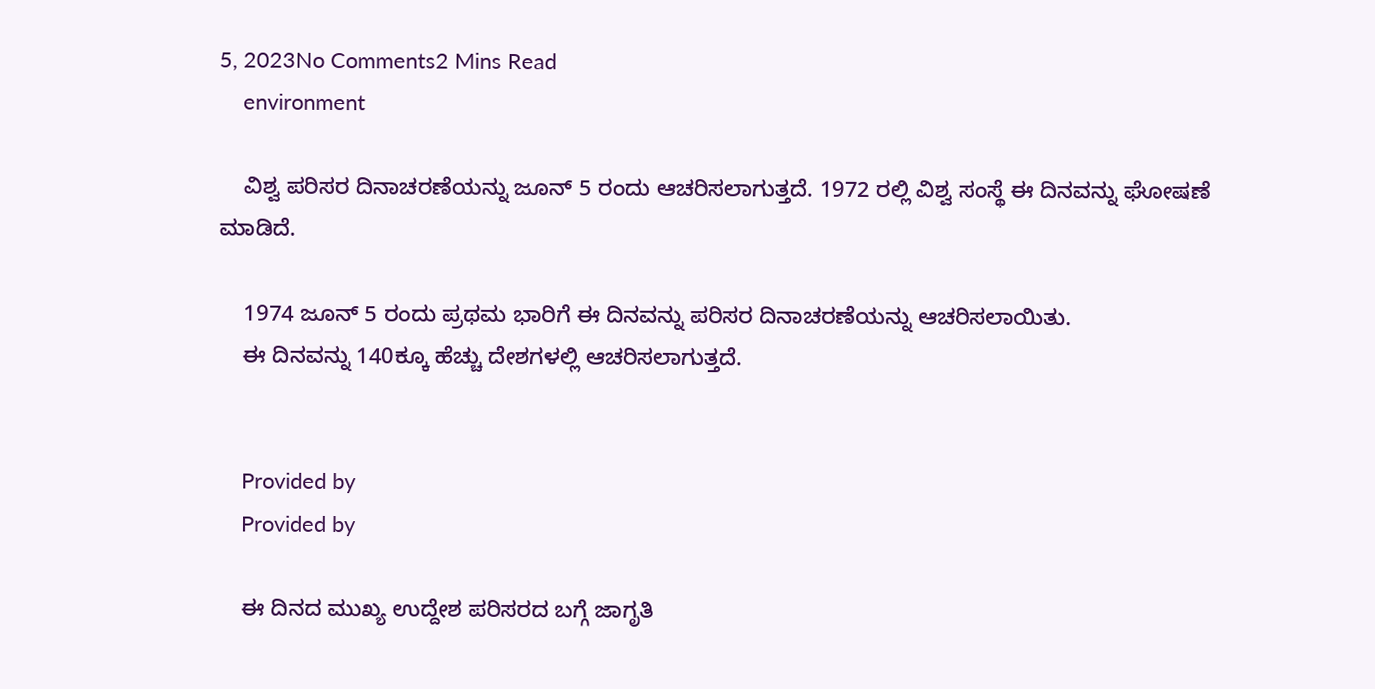5, 2023No Comments2 Mins Read
    environment

    ವಿಶ್ವ ಪರಿಸರ ದಿನಾಚರಣೆಯನ್ನು ಜೂನ್ 5 ರಂದು ಆಚರಿಸಲಾಗುತ್ತದೆ. 1972 ರಲ್ಲಿ ವಿಶ್ವ ಸಂಸ್ಥೆ ಈ ದಿನವನ್ನು ಘೋಷಣೆ ಮಾಡಿದೆ.

    1974 ಜೂನ್ 5 ರಂದು ಪ್ರಥಮ ಭಾರಿಗೆ ಈ ದಿನವನ್ನು ಪರಿಸರ ದಿನಾಚರಣೆಯನ್ನು ಆಚರಿಸಲಾಯಿತು.
    ಈ ದಿನವನ್ನು 140ಕ್ಕೂ ಹೆಚ್ಚು ದೇಶಗಳಲ್ಲಿ ಆಚರಿಸಲಾಗುತ್ತದೆ.


    Provided by
    Provided by

    ಈ ದಿನದ ಮುಖ್ಯ ಉದ್ದೇಶ ಪರಿಸರದ ಬಗ್ಗೆ ಜಾಗೃತಿ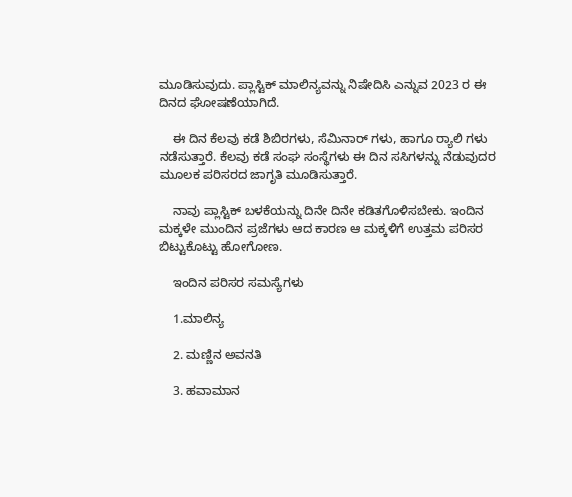ಮೂಡಿಸುವುದು. ಪ್ಲಾಸ್ಟಿಕ್ ಮಾಲಿನ್ಯವನ್ನು ನಿಷೇದಿಸಿ ಎನ್ನುವ 2023 ರ ಈ ದಿನದ ಘೋಷಣೆಯಾಗಿದೆ.

    ಈ ದಿನ ಕೆಲವು ಕಡೆ ಶಿಬಿರಗಳು, ಸೆಮಿನಾರ್ ಗಳು, ಹಾಗೂ ರ್‍ಯಾಲಿ ಗಳು ನಡೆಸುತ್ತಾರೆ. ಕೆಲವು ಕಡೆ ಸಂಘ ಸಂಸ್ಥೆಗಳು ಈ ದಿನ ಸಸಿಗಳನ್ನು ನೆಡುವುದರ ಮೂಲಕ ಪರಿಸರದ ಜಾಗೃತಿ ಮೂಡಿಸುತ್ತಾರೆ.

    ನಾವು ಪ್ಲಾಸ್ಟಿಕ್ ಬಳಕೆಯನ್ನು ದಿನೇ ದಿನೇ ಕಡಿತಗೊಳಿಸಬೇಕು. ಇಂದಿನ ಮಕ್ಕಳೇ ಮುಂದಿನ ಪ್ರಜೆಗಳು ಆದ ಕಾರಣ ಆ ಮಕ್ಕಳಿಗೆ ಉತ್ತಮ ಪರಿಸರ ಬಿಟ್ಟುಕೊಟ್ಟು ಹೋಗೋಣ.

    ಇಂದಿನ ಪರಿಸರ ಸಮಸ್ಯೆಗಳು

    1.ಮಾಲಿನ್ಯ

    2. ಮಣ್ಣಿನ ಅವನತಿ

    3. ಹವಾಮಾನ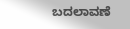ಬದಲಾವಣೆ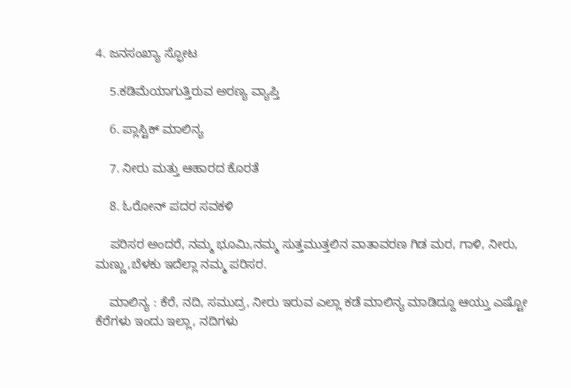4. ಜನಸಂಖ್ಯಾ ಸ್ಫೋಟ

    5.ಕಡಿಮೆಯಾಗುತ್ತಿರುವ ಅರಣ್ಯ ವ್ಯಾಪ್ತಿ

    6. ಪ್ಲಾಸ್ಟಿಕ್ ಮಾಲಿನ್ಯ

    7. ನೀರು ಮತ್ತು ಆಹಾರದ ಕೊರತೆ

    8. ಓರೋನ್ ಪದರ ಸವಕಳಿ

    ಪರಿಸರ ಅಂದರೆ, ನಮ್ಮ ಭೂಮಿ,ನಮ್ಮ ಸುತ್ತಮುತ್ತಲಿನ ವಾತಾವರಣ ಗಿಡ ಮರ, ಗಾಳಿ, ನೀರು, ಮಣ್ಣು,ಬೆಳಕು ಇದೆಲ್ಲಾ ನಮ್ಮ ಪರಿಸರ.

    ಮಾಲಿನ್ಯ : ಕೆರೆ, ನದಿ, ಸಮುದ್ರ, ನೀರು ಇರುವ ಎಲ್ಲಾ ಕಡೆ ಮಾಲಿನ್ಯ ಮಾಡಿದ್ದೂ ಆಯ್ತು ಎಷ್ಟೋ ಕೆರೆಗಳು ಇಂದು ಇಲ್ಲಾ, ನದಿಗಳು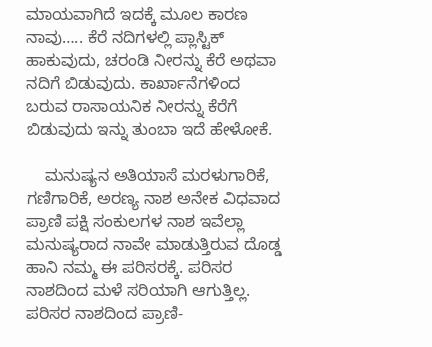ಮಾಯವಾಗಿದೆ ಇದಕ್ಕೆ ಮೂಲ ಕಾರಣ ನಾವು….. ಕೆರೆ ನದಿಗಳಲ್ಲಿ ಪ್ಲಾಸ್ಟಿಕ್ ಹಾಕುವುದು, ಚರಂಡಿ ನೀರನ್ನು ಕೆರೆ ಅಥವಾ ನದಿಗೆ ಬಿಡುವುದು. ಕಾರ್ಖಾನೆಗಳಿಂದ ಬರುವ ರಾಸಾಯನಿಕ ನೀರನ್ನು ಕೆರೆಗೆ ಬಿಡುವುದು ಇನ್ನು ತುಂಬಾ ಇದೆ ಹೇಳೋಕೆ.

    ಮನುಷ್ಯನ ಅತಿಯಾಸೆ ಮರಳುಗಾರಿಕೆ, ಗಣಿಗಾರಿಕೆ, ಅರಣ್ಯ ನಾಶ ಅನೇಕ ವಿಧವಾದ ಪ್ರಾಣಿ ಪಕ್ಷಿ ಸಂಕುಲಗಳ ನಾಶ ಇವೆಲ್ಲಾ ಮನುಷ್ಯರಾದ ನಾವೇ ಮಾಡುತ್ತಿರುವ ದೊಡ್ಡ ಹಾನಿ ನಮ್ಮ ಈ ಪರಿಸರಕ್ಕೆ. ಪರಿಸರ ನಾಶದಿಂದ ಮಳೆ ಸರಿಯಾಗಿ ಆಗುತ್ತಿಲ್ಲ. ಪರಿಸರ ನಾಶದಿಂದ ಪ್ರಾಣಿ-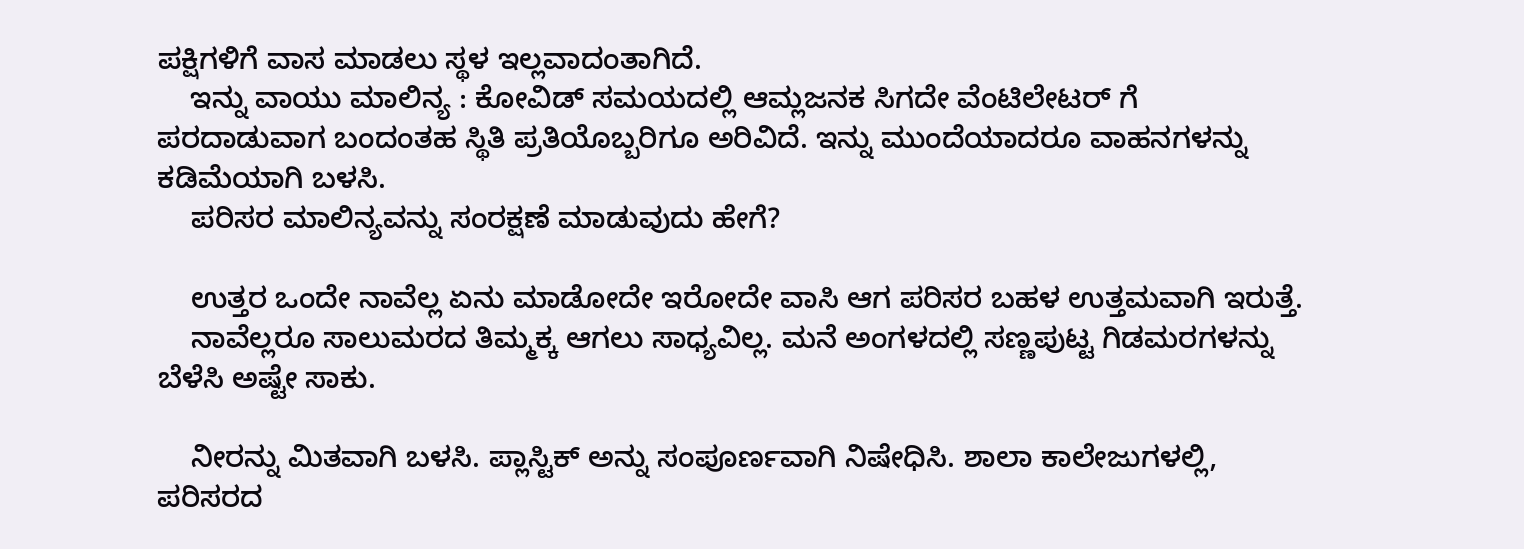ಪಕ್ಷಿಗಳಿಗೆ ವಾಸ ಮಾಡಲು ಸ್ಥಳ ಇಲ್ಲವಾದಂತಾಗಿದೆ.
    ಇನ್ನು ವಾಯು ಮಾಲಿನ್ಯ : ಕೋವಿಡ್ ಸಮಯದಲ್ಲಿ ಆಮ್ಲಜನಕ ಸಿಗದೇ ವೆಂಟಿಲೇಟರ್ ಗೆ ಪರದಾಡುವಾಗ ಬಂದಂತಹ ಸ್ಥಿತಿ ಪ್ರತಿಯೊಬ್ಬರಿಗೂ ಅರಿವಿದೆ. ಇನ್ನು ಮುಂದೆಯಾದರೂ ವಾಹನಗಳನ್ನು ಕಡಿಮೆಯಾಗಿ ಬಳಸಿ.
    ಪರಿಸರ ಮಾಲಿನ್ಯವನ್ನು ಸಂರಕ್ಷಣೆ ಮಾಡುವುದು ಹೇಗೆ?

    ಉತ್ತರ ಒಂದೇ ನಾವೆಲ್ಲ ಏನು ಮಾಡೋದೇ ಇರೋದೇ ವಾಸಿ ಆಗ ಪರಿಸರ ಬಹಳ ಉತ್ತಮವಾಗಿ ಇರುತ್ತೆ.
    ನಾವೆಲ್ಲರೂ ಸಾಲುಮರದ ತಿಮ್ಮಕ್ಕ ಆಗಲು ಸಾಧ್ಯವಿಲ್ಲ. ಮನೆ ಅಂಗಳದಲ್ಲಿ ಸಣ್ಣಪುಟ್ಟ ಗಿಡಮರಗಳನ್ನು ಬೆಳೆಸಿ ಅಷ್ಟೇ ಸಾಕು.

    ನೀರನ್ನು ಮಿತವಾಗಿ ಬಳಸಿ. ಪ್ಲಾಸ್ಟಿಕ್ ಅನ್ನು ಸಂಪೂರ್ಣವಾಗಿ ನಿಷೇಧಿಸಿ. ಶಾಲಾ ಕಾಲೇಜುಗಳಲ್ಲಿ, ಪರಿಸರದ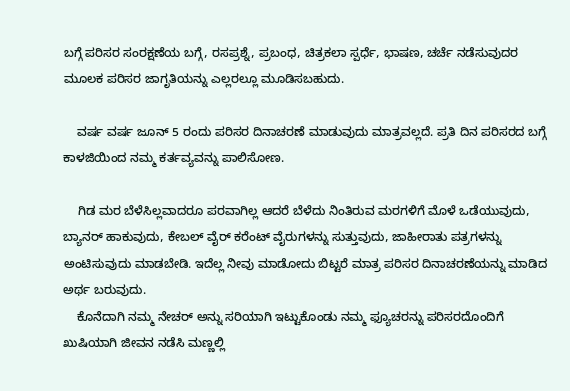ಬಗ್ಗೆ ಪರಿಸರ ಸಂರಕ್ಷಣೆಯ ಬಗ್ಗೆ, ರಸಪ್ರಶ್ನೆ, ಪ್ರಬಂಧ, ಚಿತ್ರಕಲಾ ಸ್ಪರ್ಧೆ, ಭಾಷಣ, ಚರ್ಚೆ ನಡೆಸುವುದರ ಮೂಲಕ ಪರಿಸರ ಜಾಗೃತಿಯನ್ನು ಎಲ್ಲರಲ್ಲೂ ಮೂಡಿಸಬಹುದು.

    ವರ್ಷ ವರ್ಷ ಜೂನ್ 5 ರಂದು ಪರಿಸರ ದಿನಾಚರಣೆ ಮಾಡುವುದು ಮಾತ್ರವಲ್ಲದೆ. ಪ್ರತಿ ದಿನ ಪರಿಸರದ ಬಗ್ಗೆ ಕಾಳಜಿಯಿಂದ ನಮ್ಮ ಕರ್ತವ್ಯವನ್ನು ಪಾಲಿಸೋಣ.

    ಗಿಡ ಮರ ಬೆಳೆಸಿಲ್ಲವಾದರೂ ಪರವಾಗಿಲ್ಲ ಆದರೆ ಬೆಳೆದು ನಿಂತಿರುವ ಮರಗಳಿಗೆ ಮೊಳೆ ಒಡೆಯುವುದು, ಬ್ಯಾನರ್ ಹಾಕುವುದು, ಕೇಬಲ್ ವೈರ್ ಕರೆಂಟ್ ವೈರುಗಳನ್ನು ಸುತ್ತುವುದು, ಜಾಹೀರಾತು ಪತ್ರಗಳನ್ನು ಅಂಟಿಸುವುದು ಮಾಡಬೇಡಿ. ಇದೆಲ್ಲ ನೀವು ಮಾಡೋದು ಬಿಟ್ಟರೆ ಮಾತ್ರ ಪರಿಸರ ದಿನಾಚರಣೆಯನ್ನು ಮಾಡಿದ ಅರ್ಥ ಬರುವುದು.
    ಕೊನೆದಾಗಿ ನಮ್ಮ ನೇಚರ್ ಅನ್ನು ಸರಿಯಾಗಿ ಇಟ್ಟುಕೊಂಡು ನಮ್ಮ ಫ್ಯೂಚರನ್ನು ಪರಿಸರದೊಂದಿಗೆ ಖುಷಿಯಾಗಿ ಜೀವನ ನಡೆಸಿ ಮಣ್ಣಲ್ಲಿ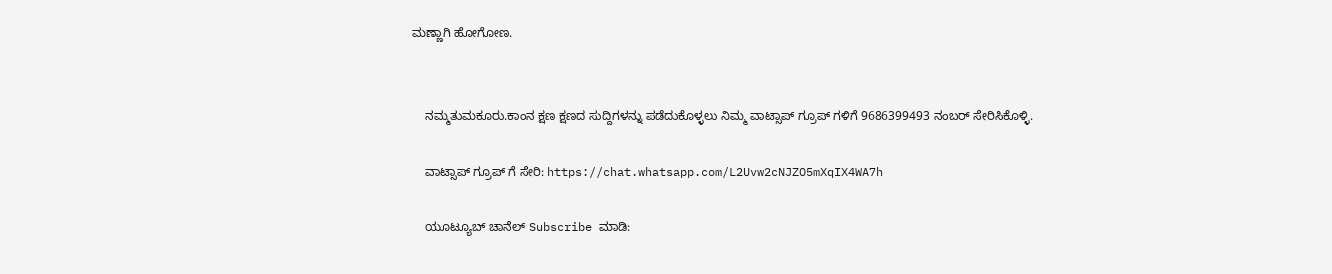ಮಣ್ಣಾಗಿ ಹೋಗೋಣ.


    ನಮ್ಮತುಮಕೂರು.ಕಾಂನ ಕ್ಷಣ ಕ್ಷಣದ ಸುದ್ದಿಗಳನ್ನು ಪಡೆದುಕೊಳ್ಳಲು ನಿಮ್ಮ ವಾಟ್ಸಾಪ್ ಗ್ರೂಪ್ ಗಳಿಗೆ 9686399493 ನಂಬರ್ ಸೇರಿಸಿಕೊಳ್ಳಿ.

    ವಾಟ್ಸಾಪ್ ಗ್ರೂಪ್ ಗೆ ಸೇರಿ: https://chat.whatsapp.com/L2Uvw2cNJZO5mXqIX4WA7h

    ಯೂಟ್ಯೂಬ್ ಚಾನೆಲ್ Subscribe ಮಾಡಿ: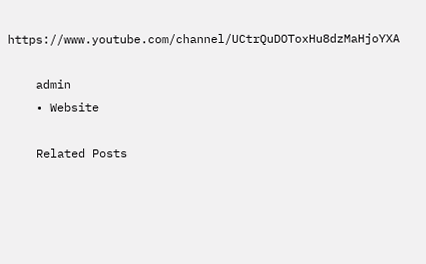https://www.youtube.com/channel/UCtrQuDOToxHu8dzMaHjoYXA

    admin
    • Website

    Related Posts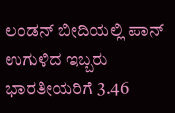ಲಂಡನ್ ಬೀದಿಯಲ್ಲಿ ಪಾನ್ ಉಗುಳಿದ ಇಬ್ಬರು ಭಾರತೀಯರಿಗೆ 3.46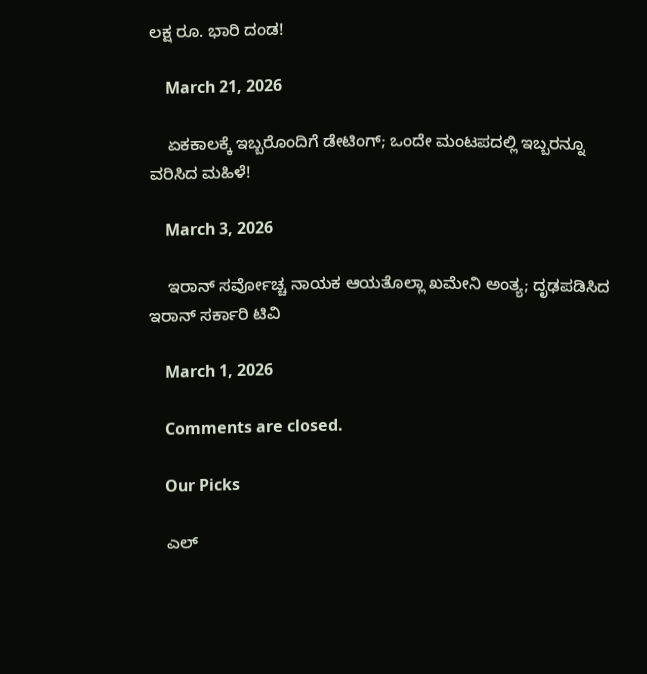ಲಕ್ಷ ರೂ. ಭಾರಿ ದಂಡ!

    March 21, 2026

    ಏಕಕಾಲಕ್ಕೆ ಇಬ್ಬರೊಂದಿಗೆ ಡೇಟಿಂಗ್; ಒಂದೇ ಮಂಟಪದಲ್ಲಿ ಇಬ್ಬರನ್ನೂ ವರಿಸಿದ ಮಹಿಳೆ!

    March 3, 2026

    ಇರಾನ್ ಸರ್ವೋಚ್ಚ ನಾಯಕ ಆಯತೊಲ್ಲಾ ಖಮೇನಿ ಅಂತ್ಯ; ದೃಢಪಡಿಸಿದ ಇರಾನ್ ಸರ್ಕಾರಿ ಟಿವಿ

    March 1, 2026

    Comments are closed.

    Our Picks

    ಎಲ್‌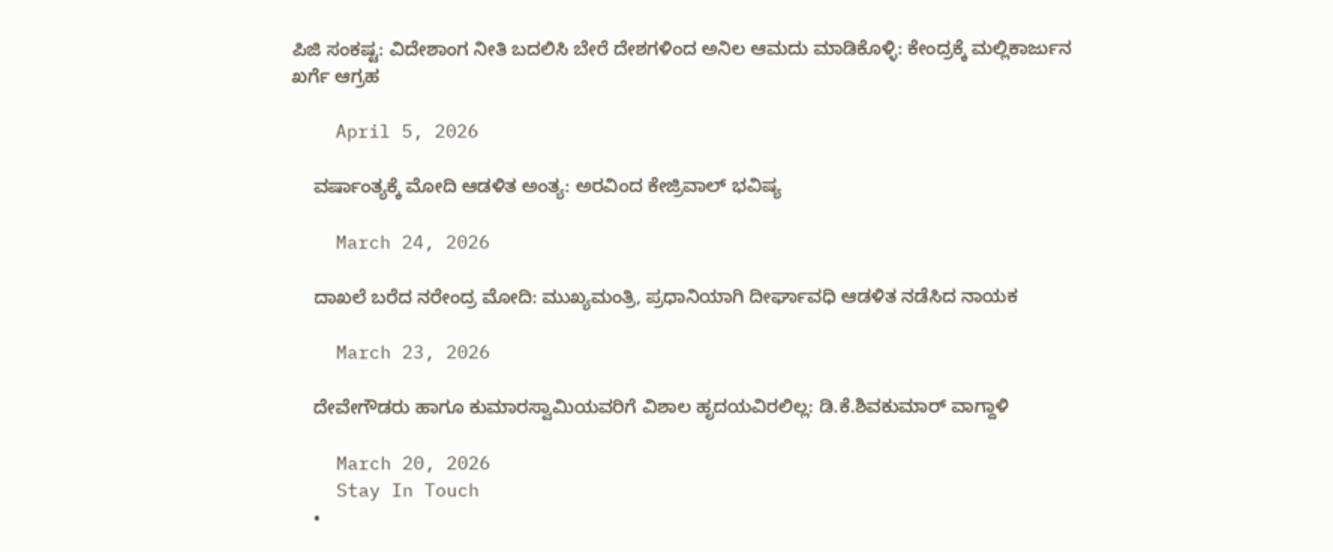ಪಿಜಿ ಸಂಕಷ್ಟ: ವಿದೇಶಾಂಗ ನೀತಿ ಬದಲಿಸಿ ಬೇರೆ ದೇಶಗಳಿಂದ ಅನಿಲ ಆಮದು ಮಾಡಿಕೊಳ್ಳಿ: ಕೇಂದ್ರಕ್ಕೆ ಮಲ್ಲಿಕಾರ್ಜುನ ಖರ್ಗೆ ಆಗ್ರಹ

    April 5, 2026

    ವರ್ಷಾಂತ್ಯಕ್ಕೆ ಮೋದಿ ಆಡಳಿತ ಅಂತ್ಯ: ಅರವಿಂದ ಕೇಜ್ರಿವಾಲ್ ಭವಿಷ್ಯ

    March 24, 2026

    ದಾಖಲೆ ಬರೆದ ನರೇಂದ್ರ ಮೋದಿ: ಮುಖ್ಯಮಂತ್ರಿ, ಪ್ರಧಾನಿಯಾಗಿ ದೀರ್ಘಾವಧಿ ಆಡಳಿತ ನಡೆಸಿದ ನಾಯಕ

    March 23, 2026

    ದೇವೇಗೌಡರು ಹಾಗೂ ಕುಮಾರಸ್ವಾಮಿಯವರಿಗೆ ವಿಶಾಲ ಹೃದಯವಿರಲಿಲ್ಲ: ಡಿ.ಕೆ.ಶಿವಕುಮಾರ್ ವಾಗ್ದಾಳಿ

    March 20, 2026
    Stay In Touch
    •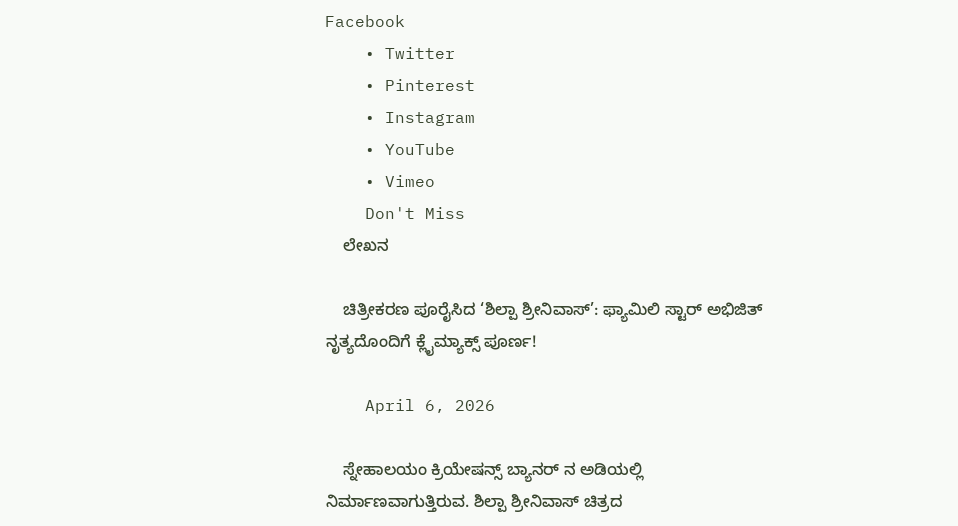Facebook
    • Twitter
    • Pinterest
    • Instagram
    • YouTube
    • Vimeo
    Don't Miss
    ಲೇಖನ

    ಚಿತ್ರೀಕರಣ ಪೂರೈಸಿದ ‘ಶಿಲ್ಪಾ ಶ್ರೀನಿವಾಸ್’: ಫ್ಯಾಮಿಲಿ ಸ್ಟಾರ್ ಅಭಿಜಿತ್ ನೃತ್ಯದೊಂದಿಗೆ ಕ್ಲೈಮ್ಯಾಕ್ಸ್ ಪೂರ್ಣ!

    April 6, 2026

    ಸ್ನೇಹಾಲಯಂ ಕ್ರಿಯೇಷನ್ಸ್ ಬ್ಯಾನರ್ ನ ಅಡಿಯಲ್ಲಿ ನಿರ್ಮಾಣವಾಗುತ್ತಿರುವ. ಶಿಲ್ಪಾ ಶ್ರೀನಿವಾಸ್ ಚಿತ್ರದ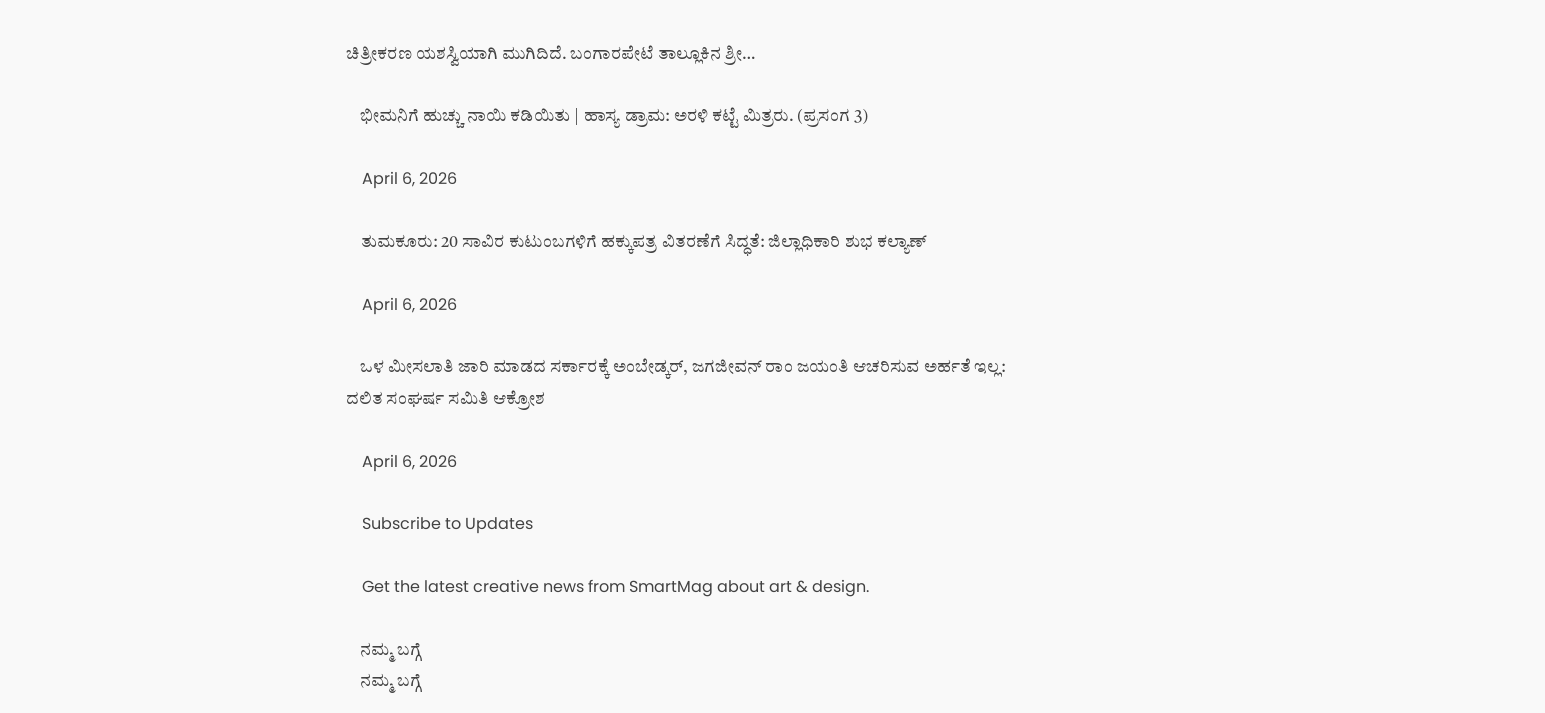ಚಿತ್ರೀಕರಣ ಯಶಸ್ವಿಯಾಗಿ ಮುಗಿದಿದೆ. ಬಂಗಾರಪೇಟೆ ತಾಲ್ಲೂಕಿನ ಶ್ರೀ…

    ಭೀಮನಿಗೆ ಹುಚ್ಚು ನಾಯಿ ಕಡಿಯಿತು | ಹಾಸ್ಯ ಡ್ರಾಮ: ಅರಳಿ ಕಟ್ಟೆ ಮಿತ್ರರು. (ಪ್ರಸಂಗ 3)

    April 6, 2026

    ತುಮಕೂರು: 20 ಸಾವಿರ ಕುಟುಂಬಗಳಿಗೆ ಹಕ್ಕುಪತ್ರ ವಿತರಣೆಗೆ ಸಿದ್ಧತೆ: ಜಿಲ್ಲಾಧಿಕಾರಿ ಶುಭ ಕಲ್ಯಾಣ್‌

    April 6, 2026

    ಒಳ ಮೀಸಲಾತಿ ಜಾರಿ ಮಾಡದ ಸರ್ಕಾರಕ್ಕೆ ಅಂಬೇಡ್ಕರ್, ಜಗಜೀವನ್ ರಾಂ ಜಯಂತಿ ಆಚರಿಸುವ ಅರ್ಹತೆ ಇಲ್ಲ: ದಲಿತ ಸಂಘರ್ಷ ಸಮಿತಿ ಆಕ್ರೋಶ

    April 6, 2026

    Subscribe to Updates

    Get the latest creative news from SmartMag about art & design.

    ನಮ್ಮ ಬಗ್ಗೆ
    ನಮ್ಮ ಬಗ್ಗೆ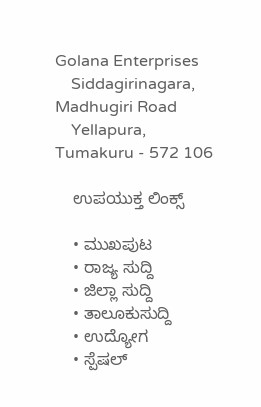Golana Enterprises
    Siddagirinagara, Madhugiri Road
    Yellapura, Tumakuru - 572 106

    ಉಪಯುಕ್ತ ಲಿಂಕ್ಸ್

    • ಮುಖಪುಟ
    • ರಾಜ್ಯ ಸುದ್ದಿ
    • ಜಿಲ್ಲಾ ಸುದ್ದಿ
    • ತಾಲೂಕುಸುದ್ದಿ
    • ಉದ್ಯೋಗ
    • ಸ್ಪೆಷಲ್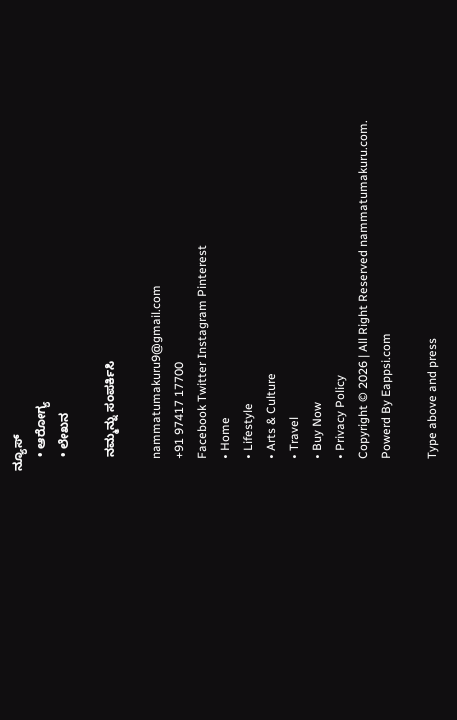ನ್ಯೂಸ್
    • ಆರೋಗ್ಯ
    • ಲೇಖನ

    ನಮ್ಮನ್ನು ಸಂಪರ್ಕಿಸಿ

    nammatumakuru9@gmail.com
    +91 97417 17700
    Facebook Twitter Instagram Pinterest
    • Home
    • Lifestyle
    • Arts & Culture
    • Travel
    • Buy Now
    • Privacy Policy
    Copyright © 2026 | All Right Reserved nammatumakuru.com.
    Powerd By Eappsi.com

    Type above and press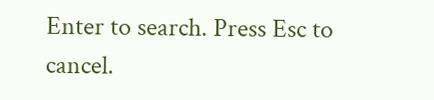Enter to search. Press Esc to cancel.